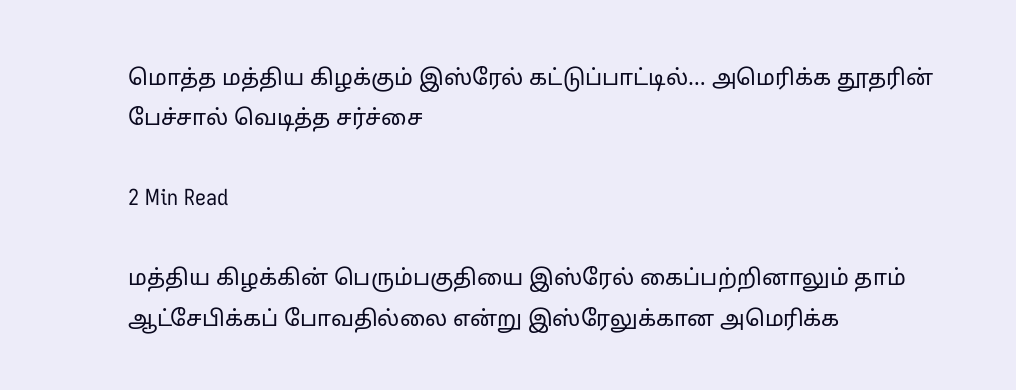மொத்த மத்திய கிழக்கும் இஸ்ரேல் கட்டுப்பாட்டில்… அமெரிக்க தூதரின் பேச்சால் வெடித்த சர்ச்சை

2 Min Read

மத்திய கிழக்கின் பெரும்பகுதியை இஸ்ரேல் கைப்பற்றினாலும் தாம் ஆட்சேபிக்கப் போவதில்லை என்று இஸ்ரேலுக்கான அமெரிக்க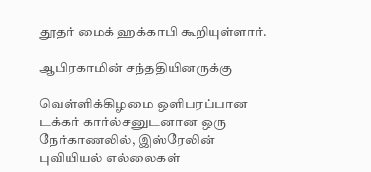தூதர் மைக் ஹக்காபி கூறியுள்ளார்.

ஆபிரகாமின் சந்ததியினருக்கு

வெள்ளிக்கிழமை ஒளிபரப்பான டக்கர் கார்ல்சனுடனான ஒரு நேர்காணலில், இஸ்ரேலின் புவியியல் எல்லைகள்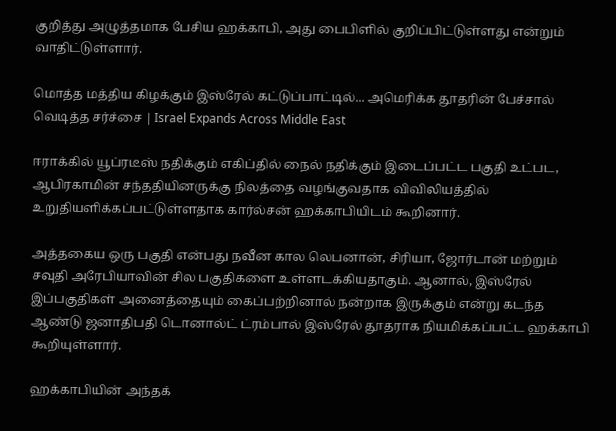குறித்து அழுத்தமாக பேசிய ஹக்காபி, அது பைபிளில் குறிப்பிட்டுள்ளது என்றும் வாதிட்டுள்ளார்.

மொத்த மத்திய கிழக்கும் இஸ்ரேல் கட்டுப்பாட்டில்... அமெரிக்க தூதரின் பேச்சால் வெடித்த சர்ச்சை | Israel Expands Across Middle East

ஈராக்கில் யூப்ரடீஸ் நதிக்கும் எகிப்தில் நைல் நதிக்கும் இடைப்பட்ட பகுதி உட்பட, ஆபிரகாமின் சந்ததியினருக்கு நிலத்தை வழங்குவதாக விவிலியத்தில் உறுதியளிக்கப்பட்டுள்ளதாக கார்ல்சன் ஹக்காபியிடம் கூறினார்.

அத்தகைய ஒரு பகுதி என்பது நவீன கால லெபனான், சிரியா, ஜோர்டான் மற்றும் சவுதி அரேபியாவின் சில பகுதிகளை உள்ளடக்கியதாகும். ஆனால், இஸ்ரேல் இப்பகுதிகள் அனைத்தையும் கைப்பற்றினால் நன்றாக இருக்கும் என்று கடந்த ஆண்டு ஜனாதிபதி டொனால்ட் ட்ரம்பால் இஸ்ரேல் தூதராக நியமிக்கப்பட்ட ஹக்காபி கூறியுள்ளார்.

ஹக்காபியின் அந்தக்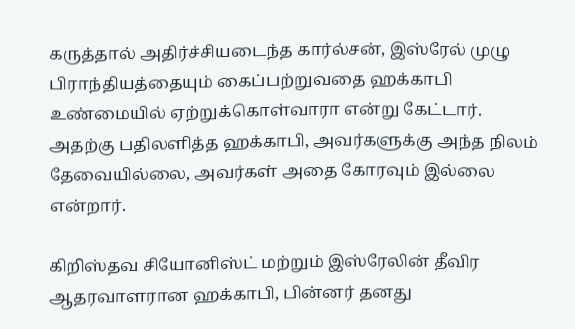கருத்தால் அதிர்ச்சியடைந்த கார்ல்சன், இஸ்ரேல் முழு பிராந்தியத்தையும் கைப்பற்றுவதை ஹக்காபி உண்மையில் ஏற்றுக்கொள்வாரா என்று கேட்டார். அதற்கு பதிலளித்த ஹக்காபி, அவர்களுக்கு அந்த நிலம் தேவையில்லை, அவர்கள் அதை கோரவும் இல்லை என்றார்.

கிறிஸ்தவ சியோனிஸ்ட் மற்றும் இஸ்ரேலின் தீவிர ஆதரவாளரான ஹக்காபி, பின்னர் தனது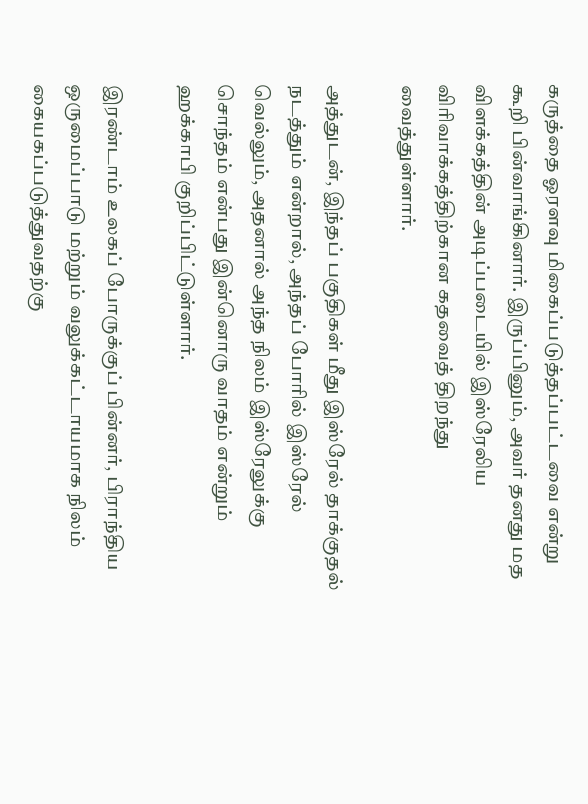கருத்தை ஓரளவு மிகைப்படுத்தப்பட்டவை என்று கூறி பின்வாங்கினார். இருப்பினும், அவர் தனது மத விளக்கத்தின் அடிப்படையில் இஸ்ரேலிய விரிவாக்கத்திற்கான கதவைத் திறந்து வைத்துள்ளார்.

அத்துடன், இந்தப் பகுதிகள் மீது இஸ்ரேல் தாக்குதல் நடத்தும் என்றால், அந்தப் போரில் இஸ்ரேல் வெல்லும், அதனால் அந்த நிலம் இஸ்ரேலுக்கு சொந்தம் என்பது இன்னொரு வாதம் என்றும் ஹக்காபி குறிப்பிட்டுள்ளார்.

இரண்டாம் உலகப் போருக்குப் பின்னர், பிராந்திய ஒருமைப்பாடு மற்றும் வலுக்கட்டாயமாக நிலம் கையகப்படுத்துவதற்கு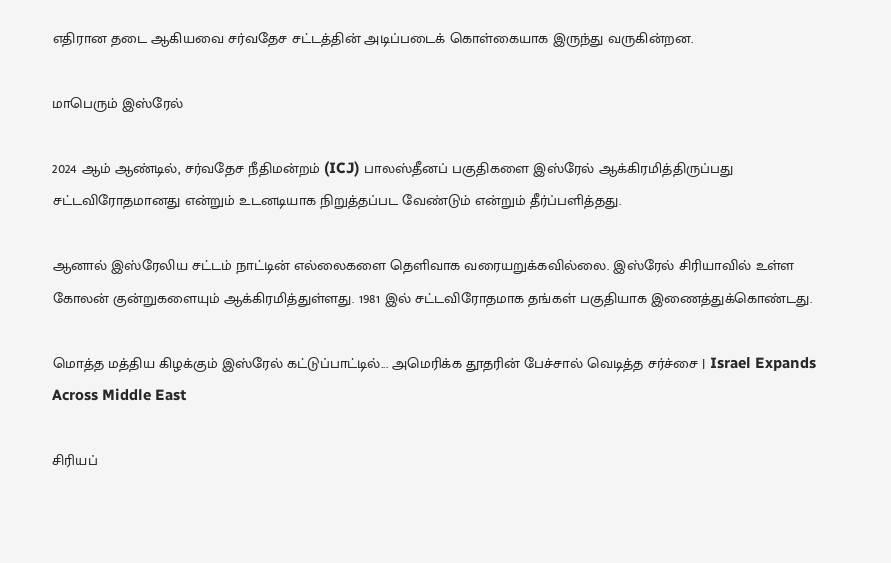எதிரான தடை ஆகியவை சர்வதேச சட்டத்தின் அடிப்படைக் கொள்கையாக இருந்து வருகின்றன.

மாபெரும் இஸ்ரேல்

2024 ஆம் ஆண்டில், சர்வதேச நீதிமன்றம் (ICJ) பாலஸ்தீனப் பகுதிகளை இஸ்ரேல் ஆக்கிரமித்திருப்பது சட்டவிரோதமானது என்றும் உடனடியாக நிறுத்தப்பட வேண்டும் என்றும் தீர்ப்பளித்தது.

ஆனால் இஸ்ரேலிய சட்டம் நாட்டின் எல்லைகளை தெளிவாக வரையறுக்கவில்லை. இஸ்ரேல் சிரியாவில் உள்ள கோலன் குன்றுகளையும் ஆக்கிரமித்துள்ளது. 1981 இல் சட்டவிரோதமாக தங்கள் பகுதியாக இணைத்துக்கொண்டது.

மொத்த மத்திய கிழக்கும் இஸ்ரேல் கட்டுப்பாட்டில்... அமெரிக்க தூதரின் பேச்சால் வெடித்த சர்ச்சை | Israel Expands Across Middle East

சிரியப்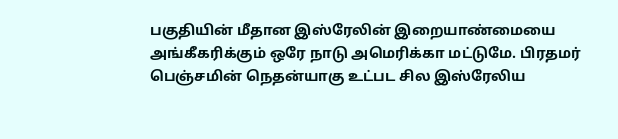பகுதியின் மீதான இஸ்ரேலின் இறையாண்மையை அங்கீகரிக்கும் ஒரே நாடு அமெரிக்கா மட்டுமே. பிரதமர் பெஞ்சமின் நெதன்யாகு உட்பட சில இஸ்ரேலிய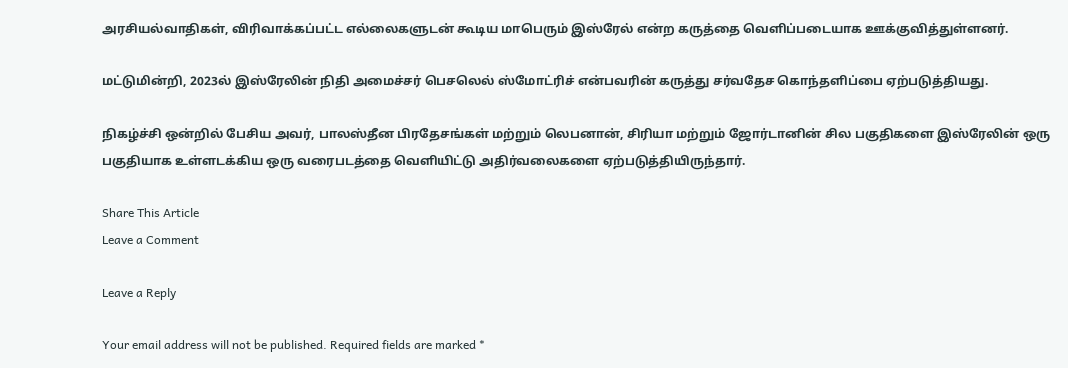அரசியல்வாதிகள், விரிவாக்கப்பட்ட எல்லைகளுடன் கூடிய மாபெரும் இஸ்ரேல் என்ற கருத்தை வெளிப்படையாக ஊக்குவித்துள்ளனர்.

மட்டுமின்றி, 2023ல் இஸ்ரேலின் நிதி அமைச்சர் பெசலெல் ஸ்மோட்ரிச் என்பவரின் கருத்து சர்வதேச கொந்தளிப்பை ஏற்படுத்தியது.

நிகழ்ச்சி ஒன்றில் பேசிய அவர், பாலஸ்தீன பிரதேசங்கள் மற்றும் லெபனான், சிரியா மற்றும் ஜோர்டானின் சில பகுதிகளை இஸ்ரேலின் ஒரு பகுதியாக உள்ளடக்கிய ஒரு வரைபடத்தை வெளியிட்டு அதிர்வலைகளை ஏற்படுத்தியிருந்தார்.

Share This Article
Leave a Comment

Leave a Reply

Your email address will not be published. Required fields are marked *